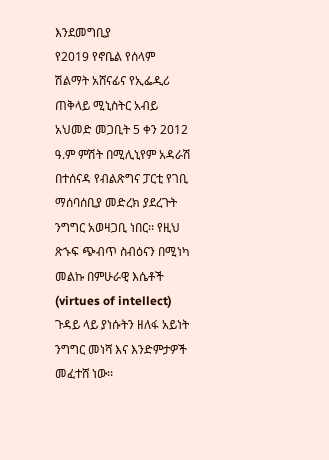እንደመግቢያ
የ2019 የኖቤል የሰላም ሽልማት አሸናፊና የኢፌዲሪ ጠቅላይ ሚኒስትር አብይ አህመድ መጋቢት 5 ቀን 2012 ዓ.ም ምሽት በሚሊኒየም አዳራሽ በተሰናዳ የብልጽግና ፓርቲ የገቢ ማሰባሰቢያ መድረክ ያደረጉት ንግግር አወዛጋቢ ነበር፡፡ የዚህ ጽኁፍ ጭብጥ ስብዕናን በሚነካ መልኩ በምሁራዊ እሴቶች (virtues of intellect) ጉዳይ ላይ ያነሱትን ዘለፋ አይነት ንግግር መነሻ እና እንድምታዎች መፈተሸ ነው፡፡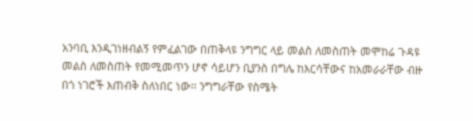አንባቢ እንዲገነዘብልኝ የምፈልገው በጠቅላዩ ንግግር ላይ መልስ ለመስጠት መሞከሬ ጉዳዩ መልስ ለመስጠት የመሚመጥን ሆኖ ሳይሆን ቢያንስ በግሌ ከእርሳቸውና ከአመራራቸው ብዙ በጎ ነገሮች እጠብቅ ስለነበር ነው፡፡ ንግግራቸው የስሜት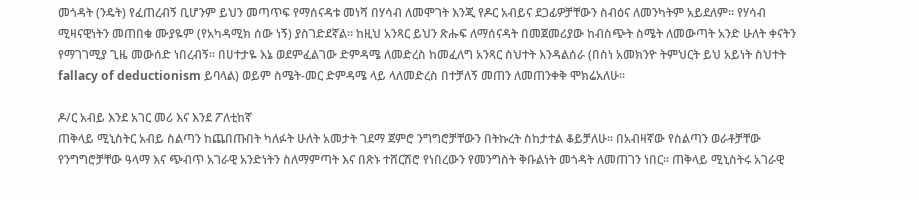መጎዳት (ንዴት) የፈጠረብኝ ቢሆንም ይህን መጣጥፍ የማሰናዳቱ መነሻ በሃሳብ ለመሞገት እንጂ የዶር አብይና ደጋፊዎቻቸውን ስብዕና ለመንካትም አይደለም፡፡ የሃሳብ ሚዛናዊነትን መጠበቁ ሙያዬም (የአካዳሚክ ሰው ነኝ) ያስገድደኛል፡፡ ከዚህ አንጻር ይህን ጽሑፍ ለማሰናዳት በመጀመሪያው ከብስጭት ስሜት ለመውጣት አንድ ሁለት ቀናትን የማገገሚያ ጊዜ መውሰድ ነበረብኝ፡፡ በሀተታዬ እኔ ወደምፈልገው ድምዳሜ ለመድረስ ከመፈለግ አንጻር ስህተት እንዳልሰራ (በስነ አመክንዮ ትምህርት ይህ አይነት ስህተት fallacy of deductionism ይባላል) ወይም ስሜት-መር ድምዳሜ ላይ ላለመድረስ በተቻለኝ መጠን ለመጠንቀቅ ሞክሬአለሁ፡፡

ዶ/ር አብይ እንደ አገር መሪ እና እንደ ፖለቲከኛ
ጠቅላይ ሚኒስትር አብይ ስልጣን ከጨበጡበት ካለፉት ሁለት አመታት ገደማ ጀምሮ ንግግሮቻቸውን በትኩረት ስከታተል ቆይቻለሁ፡፡ በአብዛኛው የስልጣን ወራቶቻቸው የንግግሮቻቸው ዓላማ እና ጭብጥ አገራዊ አንድነትን ስለማምጣት እና በጽኑ ተሸርሽሮ የነበረውን የመንግስት ቅቡልነት መጎዳት ለመጠገን ነበር፡፡ ጠቅላይ ሚኒስትሩ አገራዊ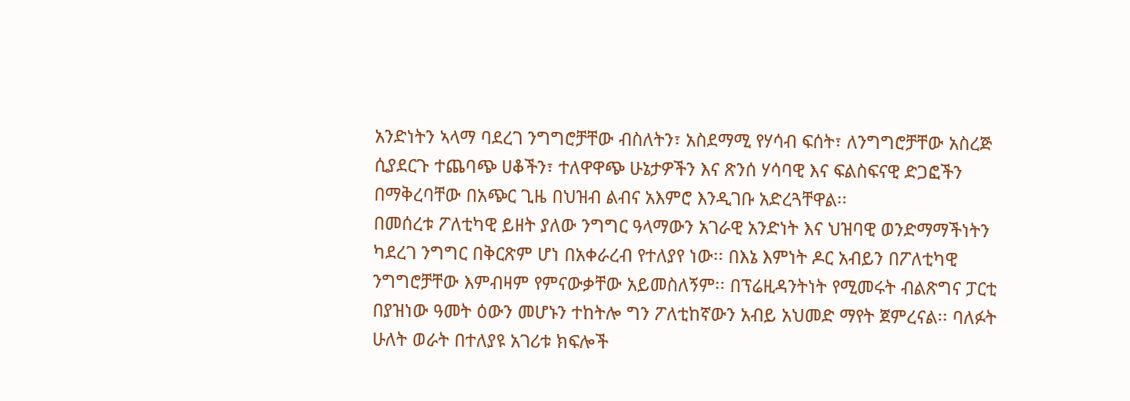አንድነትን ኣላማ ባደረገ ንግግሮቻቸው ብስለትን፣ አስደማሚ የሃሳብ ፍሰት፣ ለንግግሮቻቸው አስረጅ ሲያደርጉ ተጨባጭ ሀቆችን፣ ተለዋዋጭ ሁኔታዎችን እና ጽንሰ ሃሳባዊ እና ፍልስፍናዊ ድጋፎችን በማቅረባቸው በአጭር ጊዜ በህዝብ ልብና አእምሮ እንዲገቡ አድረጓቸዋል፡፡
በመሰረቱ ፖለቲካዊ ይዘት ያለው ንግግር ዓላማውን አገራዊ አንድነት እና ህዝባዊ ወንድማማችነትን ካደረገ ንግግር በቅርጽም ሆነ በአቀራረብ የተለያየ ነው፡፡ በእኔ እምነት ዶር አብይን በፖለቲካዊ ንግግሮቻቸው እምብዛም የምናውቃቸው አይመስለኝም፡፡ በፕሬዚዳንትነት የሚመሩት ብልጽግና ፓርቲ በያዝነው ዓመት ዕውን መሆኑን ተከትሎ ግን ፖለቲከኛውን አብይ አህመድ ማየት ጀምረናል፡፡ ባለፉት ሁለት ወራት በተለያዩ አገሪቱ ክፍሎች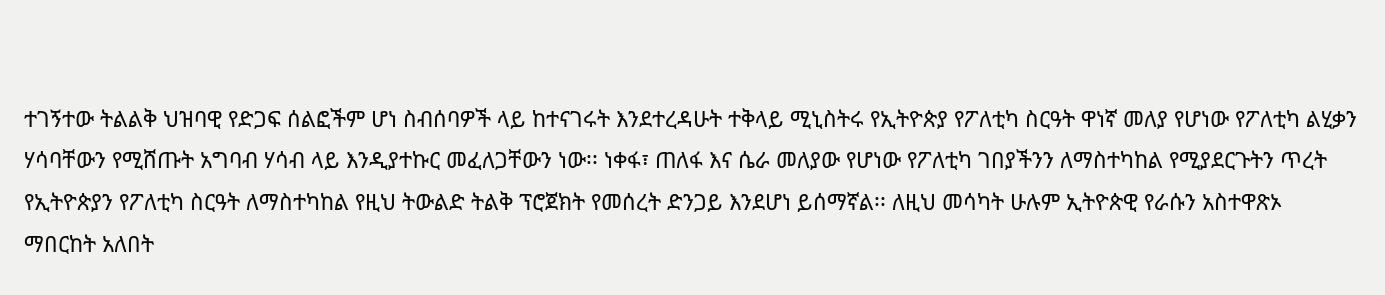ተገኝተው ትልልቅ ህዝባዊ የድጋፍ ሰልፎችም ሆነ ስብሰባዎች ላይ ከተናገሩት እንደተረዳሁት ተቅላይ ሚኒስትሩ የኢትዮጵያ የፖለቲካ ስርዓት ዋነኛ መለያ የሆነው የፖለቲካ ልሂቃን ሃሳባቸውን የሚሸጡት አግባብ ሃሳብ ላይ እንዲያተኩር መፈለጋቸውን ነው፡፡ ነቀፋ፣ ጠለፋ እና ሴራ መለያው የሆነው የፖለቲካ ገበያችንን ለማስተካከል የሚያደርጉትን ጥረት የኢትዮጵያን የፖለቲካ ስርዓት ለማስተካከል የዚህ ትውልድ ትልቅ ፕሮጀክት የመሰረት ድንጋይ እንደሆነ ይሰማኛል፡፡ ለዚህ መሳካት ሁሉም ኢትዮጵዊ የራሱን አስተዋጽኦ ማበርከት አለበት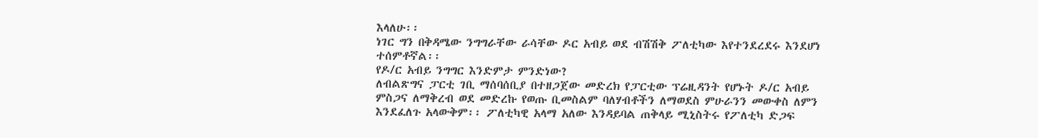እላለሁ፡፡
ነገር ግን በቅዳሜው ንግግራቸው ራሳቸው ዶር አብይ ወደ ብሽሽቅ ፖለቲካው እየተንደረደሩ እንደሆነ ተሰምቶኛል፡፡
የዶ/ር አብይ ንግግር እንድምታ ምንድነው?
ለብልጽግና ፓርቲ ገቢ ማሰባሰቢያ በተዘጋጀው መድረክ የፓርቲው ፕሬዚዳንት የሆኑት ዶ/ር አብይ ምስጋና ለማቅረብ ወደ መድረኩ የወጡ ቢመስልም ባለሃብቶችን ለማወደስ ምሁራንን መውቀስ ለምን እንደፈለጉ አላውቅም፡፡ ፖለቲካዊ አላማ አለው እንዳይባል ጠቅላይ ሚኒስትሩ የፖለቲካ ድጋፍ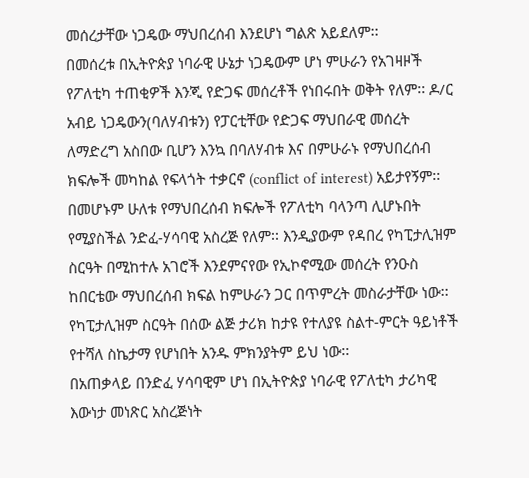መሰረታቸው ነጋዴው ማህበረሰብ እንደሆነ ግልጽ አይደለም፡፡
በመሰረቱ በኢትዮጵያ ነባራዊ ሁኔታ ነጋዴውም ሆነ ምሁራን የአገዛዞች የፖለቲካ ተጠቂዎች እንጂ የድጋፍ መሰረቶች የነበሩበት ወቅት የለም፡፡ ዶ/ር አብይ ነጋዴውን(ባለሃብቱን) የፓርቲቸው የድጋፍ ማህበራዊ መሰረት ለማድረግ አስበው ቢሆን እንኳ በባለሃብቱ እና በምሁራኑ የማህበረሰብ ክፍሎች መካከል የፍላጎት ተቃርኖ (conflict of interest) አይታየኝም፡፡ በመሆኑም ሁለቱ የማህበረሰብ ክፍሎች የፖለቲካ ባላንጣ ሊሆኑበት የሚያስችል ንድፈ-ሃሳባዊ አስረጅ የለም፡፡ እንዲያውም የዳበረ የካፒታሊዝም ስርዓት በሚከተሉ አገሮች እንደምናየው የኢኮኖሚው መሰረት የንዑስ ከበርቴው ማህበረሰብ ክፍል ከምሁራን ጋር በጥምረት መስራታቸው ነው፡፡ የካፒታሊዝም ስርዓት በሰው ልጅ ታሪክ ከታዩ የተለያዩ ስልተ-ምርት ዓይነቶች የተሻለ ስኬታማ የሆነበት አንዱ ምክንያትም ይህ ነው፡፡
በአጠቃላይ በንድፈ ሃሳባዊም ሆነ በኢትዮጵያ ነባራዊ የፖለቲካ ታሪካዊ እውነታ መነጽር አስረጅነት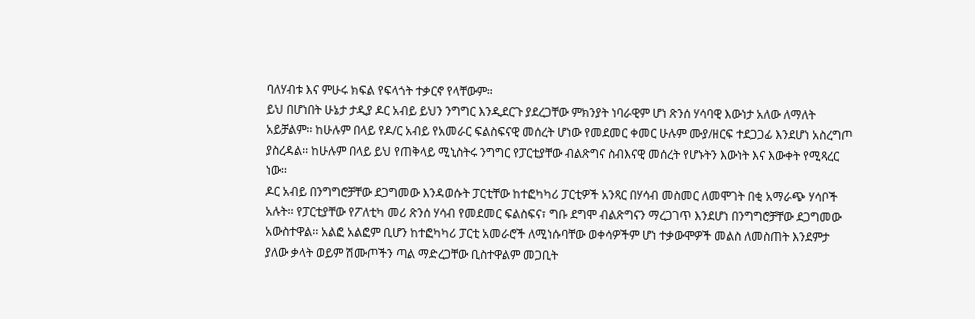ባለሃብቱ እና ምሁሩ ክፍል የፍላጎት ተቃርኖ የላቸውም።
ይህ በሆነበት ሁኔታ ታዲያ ዶር አብይ ይህን ንግግር እንዲደርጉ ያደረጋቸው ምክንያት ነባራዊም ሆነ ጽንሰ ሃሳባዊ እውነታ አለው ለማለት አይቻልም፡፡ ከሁሉም በላይ የዶ/ር አብይ የአመራር ፍልስፍናዊ መሰረት ሆነው የመደመር ቀመር ሁሉም ሙያ/ዘርፍ ተደጋጋፊ እንደሆነ አስረግጦ ያስረዳል፡፡ ከሁሉም በላይ ይህ የጠቅላይ ሚኒስትሩ ንግግር የፓርቲያቸው ብልጽግና ስብእናዊ መሰረት የሆኑትን እውነት እና እውቀት የሚጻረር ነው፡፡
ዶር አብይ በንግግሮቻቸው ደጋግመው እንዳወሱት ፓርቲቸው ከተፎካካሪ ፓርቲዎች አንጻር በሃሳብ መስመር ለመሞገት በቂ አማራጭ ሃሳቦች አሉት፡፡ የፓርቲያቸው የፖለቲካ መሪ ጽንሰ ሃሳብ የመደመር ፍልስፍና፣ ግቡ ደግሞ ብልጽግናን ማረጋገጥ እንደሆነ በንግግሮቻቸው ደጋግመው አውስተዋል፡፡ አልፎ አልፎም ቢሆን ከተፎካካሪ ፓርቲ አመራሮች ለሚነሱባቸው ወቀሳዎችም ሆነ ተቃውሞዎች መልስ ለመስጠት እንደምታ ያለው ቃላት ወይም ሽሙጦችን ጣል ማድረጋቸው ቢስተዋልም መጋቢት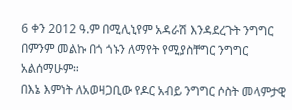6 ቀን 2012 ዓ.ም በሚሊኒየም አዳራሽ እንዳደረጉት ንግግር በምንም መልኩ በጎ ጎኑን ለማየት የሚያስቸግር ንግግር አልሰማሁም።
በእኔ እምነት ለአወዛጋቢው የዶር አብይ ንግግር ሶስት መላምታዊ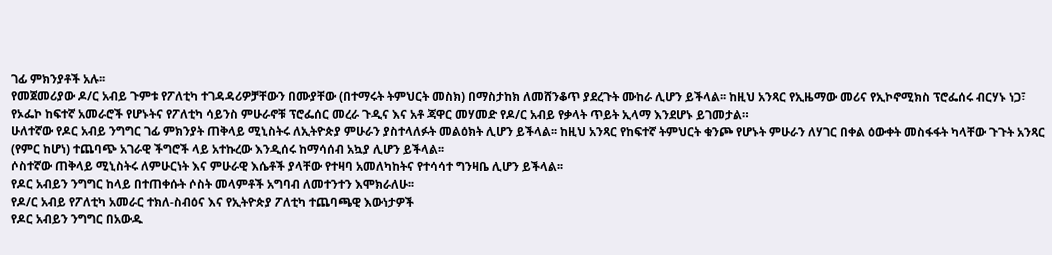ገፊ ምክንያቶች አሉ፡፡
የመጀመሪያው ዶ/ር አብይ ጉምቱ የፖለቲካ ተገዳዳሪዎቻቸውን በሙያቸው (በተማሩት ትምህርት መስክ) በማስታከክ ለመሸንቆጥ ያደረጉት ሙከራ ሊሆን ይችላል፡፡ ከዚህ አንጻር የኢዜማው መሪና የኢኮኖሚክስ ፕሮፌሰሩ ብርሃኑ ነጋ፣ የኦፌኮ ከፍተኛ አመራሮች የሆኑትና የፖለቲካ ሳይንስ ምሁራኖቹ ፕሮፌሰር መረራ ጉዲና እና አቶ ጃዋር መሃመድ የዶ/ር አብይ የቃላት ጥይት ኢላማ እንደሆኑ ይገመታል።
ሁለተኛው የዶር አብይ ንግግር ገፊ ምክንያት ጠቅላይ ሚኒስትሩ ለኢትዮጵያ ምሁራን ያስተላለፉት መልዕክት ሊሆን ይችላል፡፡ ከዚህ አንጻር የከፍተኛ ትምህርት ቁንጮ የሆኑት ምሁራን ለሃገር በቀል ዕውቀት መስፋፋት ካላቸው ጉጉት አንጻር (የምር ከሆነ) ተጨባጭ አገራዊ ችግሮች ላይ አተኩረው እንዲሰሩ ከማሳሰብ አኳያ ሊሆን ይችላል፡፡
ሶስተኛው ጠቅላይ ሚኒስትሩ ለምሁርነት እና ምሁራዊ እሴቶች ያላቸው የተዛባ አመለካከትና የተሳሳተ ግንዛቤ ሊሆን ይችላል፡፡
የዶር አብይን ንግግር ከላይ በተጠቀሱት ሶስት መላምቶች አግባብ ለመተንተን እሞክራለሁ፡፡
የዶ/ር አብይ የፖለቲካ አመራር ተክለ-ስብዕና እና የኢትዮጵያ ፖለቲካ ተጨባጫዊ እውነታዎች
የዶር አብይን ንግግር በአውዱ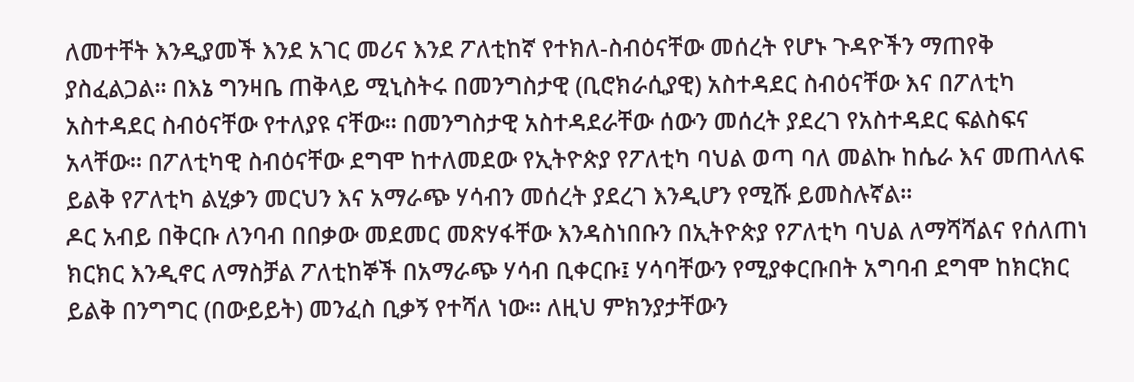ለመተቸት እንዲያመች እንደ አገር መሪና እንደ ፖለቲከኛ የተክለ-ስብዕናቸው መሰረት የሆኑ ጉዳዮችን ማጠየቅ ያስፈልጋል፡፡ በእኔ ግንዛቤ ጠቅላይ ሚኒስትሩ በመንግስታዊ (ቢሮክራሲያዊ) አስተዳደር ስብዕናቸው እና በፖለቲካ አስተዳደር ስብዕናቸው የተለያዩ ናቸው፡፡ በመንግስታዊ አስተዳደራቸው ሰውን መሰረት ያደረገ የአስተዳደር ፍልስፍና አላቸው፡፡ በፖለቲካዊ ስብዕናቸው ደግሞ ከተለመደው የኢትዮጵያ የፖለቲካ ባህል ወጣ ባለ መልኩ ከሴራ እና መጠላለፍ ይልቅ የፖለቲካ ልሂቃን መርህን እና አማራጭ ሃሳብን መሰረት ያደረገ እንዲሆን የሚሹ ይመስሉኛል፡፡
ዶር አብይ በቅርቡ ለንባብ በበቃው መደመር መጽሃፋቸው እንዳስነበቡን በኢትዮጵያ የፖለቲካ ባህል ለማሻሻልና የሰለጠነ ክርክር እንዲኖር ለማስቻል ፖለቲከኞች በአማራጭ ሃሳብ ቢቀርቡ፤ ሃሳባቸውን የሚያቀርቡበት አግባብ ደግሞ ከክርክር ይልቅ በንግግር (በውይይት) መንፈስ ቢቃኝ የተሻለ ነው፡፡ ለዚህ ምክንያታቸውን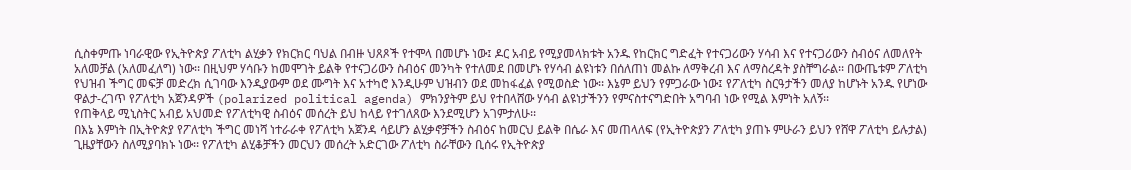ሲስቀምጡ ነባራዊው የኢትዮጵያ ፖለቲካ ልሂቃን የክርክር ባህል በብዙ ህጸጾች የተሞላ በመሆኑ ነው፤ ዶር አብይ የሚያመላክቱት አንዱ የከርክር ግድፈት የተናጋሪውን ሃሳብ እና የተናጋሪውን ስብዕና ለመለየት አለመቻል (አለመፈለግ) ነው፡፡ በዚህም ሃሳቡን ከመሞገት ይልቅ የተናጋሪውን ስብዕና መንካት የተለመደ በመሆኑ የሃሳብ ልዩነቱን በሰለጠነ መልኩ ለማቅረብ እና ለማስረዳት ያስቸግራል፡፡ በውጤቱም ፖለቲካ የህዝብ ችግር መፍቻ መድረክ ሲገባው እንዲያውም ወደ ሙግት እና አተካሮ እንዲሁም ህዝብን ወደ መከፋፈል የሚወስድ ነው፡፡ እኔም ይህን የምጋራው ነው፤ የፖለቲካ ስርዓታችን መለያ ከሆኑት አንዱ የሆነው ዋልታ-ረገጥ የፖለቲካ አጀንዳዎች (polarized political agenda) ምክንያትም ይህ የተበላሸው ሃሳብ ልዩነታችንን የምናስተናግድበት አግባብ ነው የሚል እምነት አለኝ፡፡
የጠቅላይ ሚኒስትር አብይ አህመድ የፖለቲካዊ ስብዕና መሰረት ይህ ከላይ የተገለጸው እንደሚሆን አገምታለሁ፡፡
በእኔ እምነት በኢትዮጵያ የፖለቲካ ችግር መነሻ ነተራራቀ የፖለቲካ አጀንዳ ሳይሆን ልሂቃኖቻችን ስብዕና ከመርህ ይልቅ በሴራ እና መጠላለፍ (የኢትዮጵያን ፖለቲካ ያጠኑ ምሁራን ይህን የሸዋ ፖለቲካ ይሉታል) ጊዜያቸውን ስለሚያባክኑ ነው፡፡ የፖለቲካ ልሂቆቻችን መርህን መሰረት አድርገው ፖለቲካ ስራቸውን ቢሰሩ የኢትዮጵያ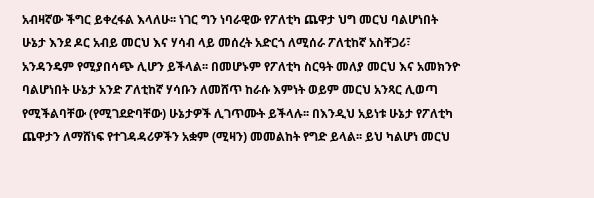አብዛኛው ችግር ይቀረፋል እላለሁ፡፡ ነገር ግን ነባራዊው የፖለቲካ ጨዋታ ህግ መርህ ባልሆነበት ሁኔታ እንደ ዶር አብይ መርህ እና ሃሳብ ላይ መሰረት አድርጎ ለሚሰራ ፖለቲከኛ አስቸጋሪ፣ አንዳንዴም የሚያበሳጭ ሊሆን ይችላል፡፡ በመሆኑም የፖለቲካ ስርዓት መለያ መርህ እና አመክንዮ ባልሆነበት ሁኔታ አንድ ፖለቲከኛ ሃሳቡን ለመሸጥ ከራሱ እምነት ወይም መርህ አንጻር ሊወጣ የሚችልባቸው (የሚገደድባቸው) ሁኔታዎች ሊገጥሙት ይችላሉ፡፡ በእንዲህ አይነቱ ሁኔታ የፖለቲካ ጨዋታን ለማሸነፍ የተገዳዳሪዎችን አቋም (ሚዛን) መመልከት የግድ ይላል፡፡ ይህ ካልሆነ መርህ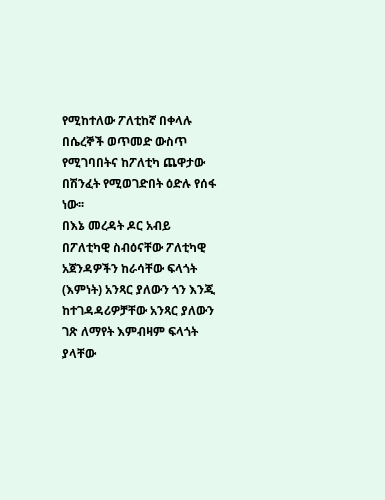የሚከተለው ፖለቲከኛ በቀላሉ በሴረኞች ወጥመድ ውስጥ የሚገባበትና ከፖለቲካ ጨዋታው በሽንፈት የሚወገድበት ዕድሉ የሰፋ ነው፡፡
በእኔ መረዳት ዶር አብይ በፖለቲካዊ ስብዕናቸው ፖለቲካዊ አጀንዳዎችን ከራሳቸው ፍላጎት (እምነት) አንጻር ያለውን ጎን እንጂ ከተገዳዳሪዎቻቸው አንጻር ያለውን ገጽ ለማየት እምብዛም ፍላጎት ያላቸው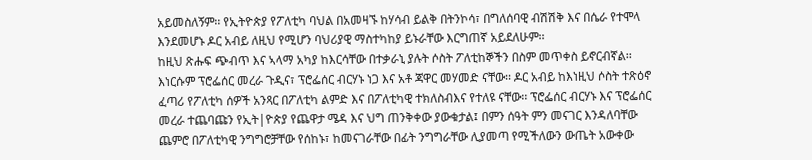አይመስለኝም፡፡ የኢትዮጵያ የፖለቲካ ባህል በአመዛኙ ከሃሳብ ይልቅ በትንኮሳ፣ በግለሰባዊ ብሽሽቅ እና በሴራ የተሞላ እንደመሆኑ ዶር አብይ ለዚህ የሚሆን ባህሪያዊ ማስተካከያ ይኑራቸው እርግጠኛ አይደለሁም፡፡
ከዚህ ጽሑፍ ጭብጥ እና ኣላማ አካያ ከእርሳቸው በተቃራኒ ያሉት ሶስት ፖለቲከኞችን በስም መጥቀስ ይኖርብኛል፡፡ እነርሱም ፕሮፌሰር መረራ ጉዲና፣ ፕሮፌሰር ብርሃኑ ነጋ እና አቶ ጃዋር መሃመድ ናቸው፡፡ ዶር አብይ ከእነዚህ ሶስት ተጽዕኖ ፈጣሪ የፖለቲካ ሰዎች አንጻር በፖለቲካ ልምድ እና በፖለቲካዊ ተክለስብእና የተለዩ ናቸው፡፡ ፕሮፌሰር ብርሃኑ እና ፕሮፌሰር መረራ ተጨባጩን የኢት|ዮጵያ የጨዋታ ሜዳ እና ህግ ጠንቅቀው ያውቁታል፤ በምን ሰዓት ምን መናገር እንዳለባቸው ጨምሮ በፖለቲካዊ ንግግሮቻቸው የሰከኑ፣ ከመናገራቸው በፊት ንግግራቸው ሊያመጣ የሚችለውን ውጤት አውቀው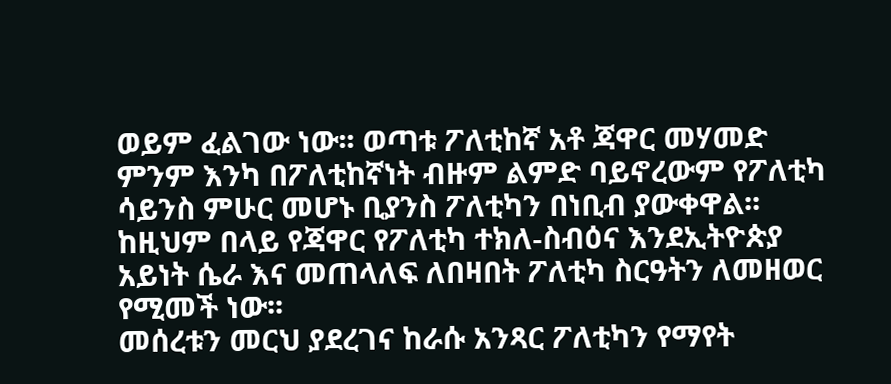ወይም ፈልገው ነው፡፡ ወጣቱ ፖለቲከኛ አቶ ጃዋር መሃመድ ምንም እንካ በፖለቲከኛነት ብዙም ልምድ ባይኖረውም የፖለቲካ ሳይንስ ምሁር መሆኑ ቢያንስ ፖለቲካን በነቢብ ያውቀዋል፡፡ ከዚህም በላይ የጃዋር የፖለቲካ ተክለ-ስብዕና እንደኢትዮጵያ አይነት ሴራ እና መጠላለፍ ለበዛበት ፖለቲካ ስርዓትን ለመዘወር የሚመች ነው፡፡
መሰረቱን መርህ ያደረገና ከራሱ አንጻር ፖለቲካን የማየት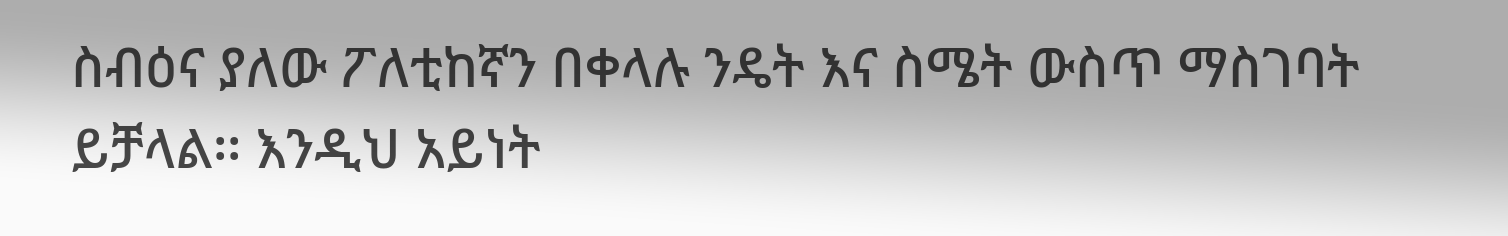ስብዕና ያለው ፖለቲከኛን በቀላሉ ንዴት እና ስሜት ውስጥ ማስገባት ይቻላል፡፡ እንዲህ አይነት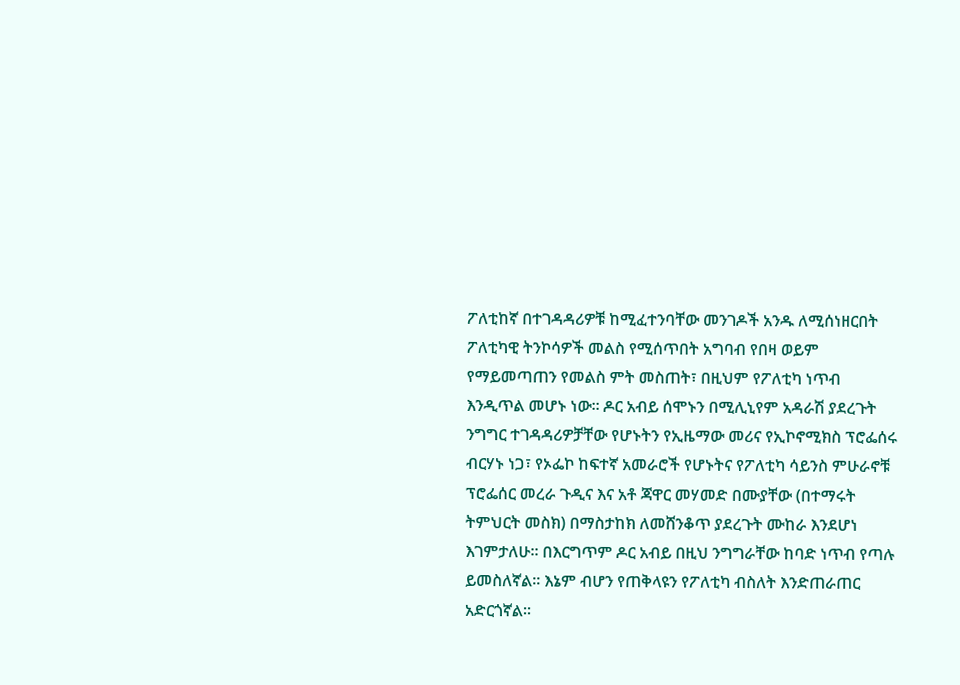ፖለቲከኛ በተገዳዳሪዎቹ ከሚፈተንባቸው መንገዶች አንዱ ለሚሰነዘርበት ፖለቲካዊ ትንኮሳዎች መልስ የሚሰጥበት አግባብ የበዛ ወይም የማይመጣጠን የመልስ ምት መስጠት፣ በዚህም የፖለቲካ ነጥብ እንዲጥል መሆኑ ነው፡፡ ዶር አብይ ሰሞኑን በሚሊኒየም አዳራሽ ያደረጉት ንግግር ተገዳዳሪዎቻቸው የሆኑትን የኢዜማው መሪና የኢኮኖሚክስ ፕሮፌሰሩ ብርሃኑ ነጋ፣ የኦፌኮ ከፍተኛ አመራሮች የሆኑትና የፖለቲካ ሳይንስ ምሁራኖቹ ፕሮፌሰር መረራ ጉዲና እና አቶ ጃዋር መሃመድ በሙያቸው (በተማሩት ትምህርት መስክ) በማስታከክ ለመሸንቆጥ ያደረጉት ሙከራ እንደሆነ እገምታለሁ፡፡ በእርግጥም ዶር አብይ በዚህ ንግግራቸው ከባድ ነጥብ የጣሉ ይመስለኛል፡፡ እኔም ብሆን የጠቅላዩን የፖለቲካ ብስለት እንድጠራጠር አድርጎኛል፡፡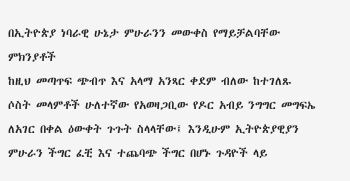በኢትዮጵያ ነባራዊ ሁኔታ ምሁራንን መውቀስ የማይቻልባቸው ምክንያቶች
ከዚህ መጣጥፍ ጭብጥ እና አላማ አንጻር ቀደም ብለው ከተገለጹ ሶስት መላምቶች ሁለተኛው የአወዛጋቢው የዶር አብይ ንግግር መግፍኤ ለአገር በቀል ዕውቀት ጉጉት ስላላቸው፤ እንዲሁም ኢትዮጵያዊያን ምሁራን ችግር ፈቺ እና ተጨባጭ ችግር በሆኑ ጉዳዮች ላይ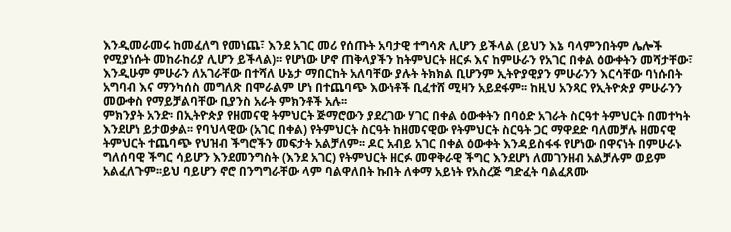እንዲመራመሩ ከመፈለግ የመነጨ፣ እንደ አገር መሪ የሰጡት አባታዊ ተግሳጽ ሊሆን ይችላል (ይህን እኔ ባላምንበትም ሌሎች የሚያነሱት መከራከሪያ ሊሆን ይችላል)፡፡ የሆነው ሆኖ ጠቅላያችን ከትምህርት ዘርፉ እና ከምሁራን የአገር በቀል ዕውቀትን መሻታቸው፣ እንዲሁም ምሁራን ለአገራቸው በተሻለ ሁኔታ ማበርከት አለባቸው ያሉት ትክክል ቢሆንም ኢትዮያዊያን ምሁራንን እርሳቸው ባነሱበት አግባብ እና ማንካሰስ መግለጽ በሞራልም ሆነ በተጨባጭ እውነቶች ቢፈተሸ ሚዛን አይደፋም፡፡ ከዚህ አንጻር የኢትዮጵያ ምሁራንን መውቀስ የማይቻልባቸው ቢያንስ አራት ምክንቶች አሉ፡፡
ምክንያት አንድ፡ በኢትዮጵያ የዘመናዊ ትምህርት ጅማሮውን ያደረገው ሃገር በቀል ዕውቀትን በባዕድ አገራት ስርዓተ ትምህርት በመተካት እንደሆነ ይታወቃል፡፡ የባህላዊው (አገር በቀል) የትምህርት ስርዓት ከዘመናዊው የትምህርት ስርዓት ጋር ማዋደድ ባለመቻሉ ዘመናዊ ትምህርት ተጨባጭ የህዝብ ችግሮችን መፍታት አልቻለም፡፡ ዶር አብይ አገር በቀል ዕውቀት እንዳይስፋፋ የሆነው በዋናነት በምሁራኑ ግለሰባዊ ችግር ሳይሆን እንደመንግስት (እንደ አገር) የትምህርት ዘርፉ መዋቅራዊ ችግር እንደሆነ ለመገንዘብ አልቻሉም ወይም አልፈለጉም፡፡ይህ ባይሆን ኖሮ በንግግራቸው ላም ባልዋለበት ኩበት ለቀማ አይነት የአስረጅ ግድፈት ባልፈጸሙ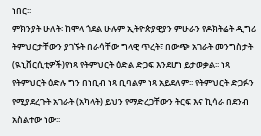ነበር፡፡
ምክንያት ሁለት፡ ከሞላ ጎደል ሁሉም ኢትዮጵያዊያን ምሁራን የዶክትሬት ዲግሪ ትምህርታቸውን ያገኙት በራሳቸው ግላዊ ጥረት፣ በውጭ አገራት መንግስታት (ዪኒቨርሲቲዎች)የነጻ የትምህርት ዕድል ድጋፍ እንደሆነ ይታወቃል፡፡ ነጻ የትምህርት ዕድሉ ግን በነቢብ ነጻ ቢባልም ነጻ አይደለም፡፡ የትምህርት ድጋፉን የሚያደረጉት አገራት (አካላት) ይህን የማድረጋቸውን ትርፍ እና ኪሳራ በደንብ አስልተው ነው፡፡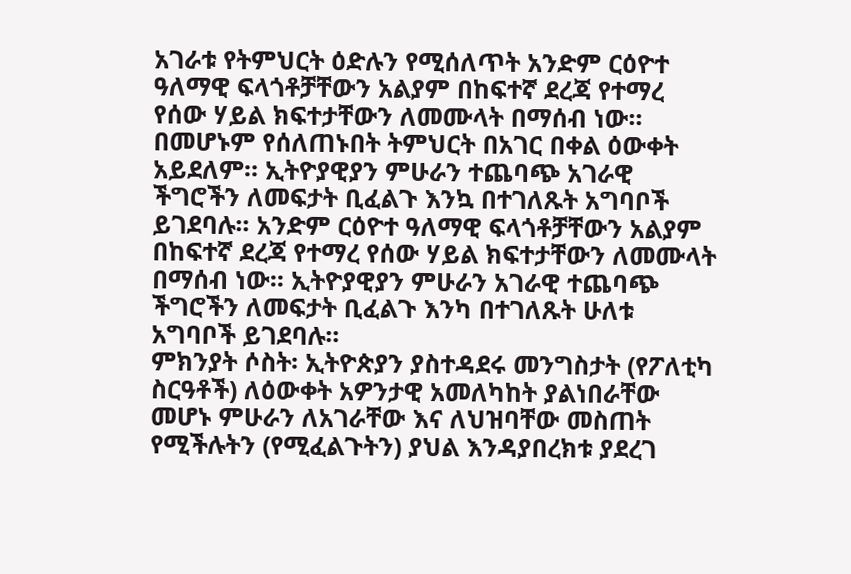አገራቱ የትምህርት ዕድሉን የሚሰለጥት አንድም ርዕዮተ ዓለማዊ ፍላጎቶቻቸውን አልያም በከፍተኛ ደረጃ የተማረ የሰው ሃይል ክፍተታቸውን ለመሙላት በማሰብ ነው፡፡ በመሆኑም የሰለጠኑበት ትምህርት በአገር በቀል ዕውቀት አይደለም። ኢትዮያዊያን ምሁራን ተጨባጭ አገራዊ ችግሮችን ለመፍታት ቢፈልጉ እንኳ በተገለጹት አግባቦች ይገደባሉ፡፡ አንድም ርዕዮተ ዓለማዊ ፍላጎቶቻቸውን አልያም በከፍተኛ ደረጃ የተማረ የሰው ሃይል ክፍተታቸውን ለመሙላት በማሰብ ነው፡፡ ኢትዮያዊያን ምሁራን አገራዊ ተጨባጭ ችግሮችን ለመፍታት ቢፈልጉ እንካ በተገለጹት ሁለቱ አግባቦች ይገደባሉ፡፡
ምክንያት ሶስት፡ ኢትዮጵያን ያስተዳደሩ መንግስታት (የፖለቲካ ስርዓቶች) ለዕውቀት አዎንታዊ አመለካከት ያልነበራቸው መሆኑ ምሁራን ለአገራቸው እና ለህዝባቸው መስጠት የሚችሉትን (የሚፈልጉትን) ያህል እንዳያበረክቱ ያደረገ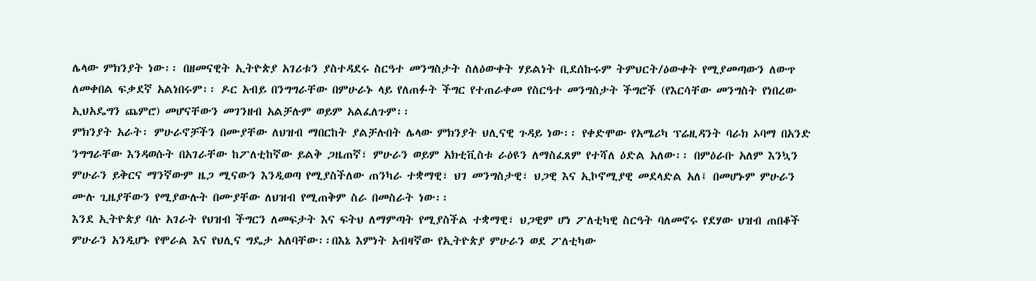ሌላው ምክንያት ነው፡፡ በዘመናዊት ኢትዮጵያ አገሪቱን ያስተዳደሩ ስርዓተ መንግስታት ስለዕውቀት ሃይልነት ቢደሰኩሩም ትምህርት/ዕውቀት የሚያመጣውን ለውጥ ለመቀበል ፍቃደኛ አልነበሩም፡፡ ዶር አብይ በንግግራቸው በምሁራኑ ላይ የለጠፉት ችግር የተጠራቀመ የስርዓተ መንግስታት ችግሮች (የእርሳቸው መንግስት የነበረው ኢህአዴግን ጨምሮ) መሆናቸውን መገንዘብ አልቻሉም ወይም አልፈለጉም፡፡
ምክንያት አራት፡ ምሁራኖቻችን በሙያቸው ለህዝብ ማበርከት ያልቻሉበት ሌላው ምክንያት ህሊናዊ ጉዳይ ነው፡፡ የቀድሞው የአሜሪካ ፕሬዚዳንት ባራክ ኦባማ በአንድ ንግግራቸው እንዳወሱት በአገራቸው ከፖለቲከኛው ይልቅ ጋዜጠኛ፣ ምሁራን ወይም አክቲቪስቱ ራዕዩን ለማስፈጸም የተሻለ ዕድል አለው፡፡ በምዕራቡ አለም እንኳን ምሁራን ይቅርና ማንኛውም ዜጋ ሚናውን እንዲወጣ የሚያስችለው ጠንካራ ተቋማዊ፣ ህገ መንግስታዊ፣ ህጋዊ እና ኢኮኖሚያዊ መደላድል አለ፤ በመሆኑም ምሁራን ሙሉ ጊዜያቸውን የሚያውሉት በሙያቸው ለህዝብ የሚጠቅም ስራ በመስራት ነው፡፡
እንደ ኢትዮጵያ ባሉ አገራት የህዝብ ችግርን ለመፍታት እና ፍትህ ለማምጣት የሚያስችል ተቋማዊ፣ ህጋዊም ሆነ ፖለቲካዊ ስርዓት ባለመኖሩ የደሃው ህዝብ ጠበቆች ምሁራን አንዲሆኑ የሞራል እና የህሊና ግዴታ አለባቸው፡፡በእኔ እምነት አብዛኛው የኢትዮጵያ ምሁራን ወደ ፖለቲካው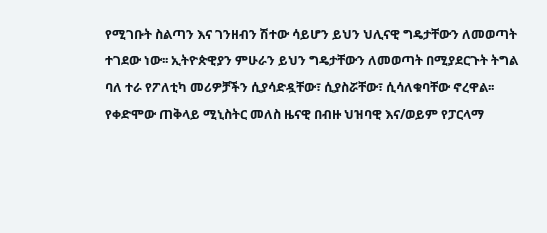የሚገቡት ስልጣን እና ገንዘብን ሽተው ሳይሆን ይህን ህሊናዊ ግዴታቸውን ለመወጣት ተገደው ነው፡፡ ኢትዮጵዊያን ምሁራን ይህን ግዴታቸውን ለመወጣት በሚያደርጉት ትግል ባለ ተራ የፖለቲካ መሪዎቻችን ሲያሳድዷቸው፣ ሲያስሯቸው፣ ሲሳለቁባቸው ኖረዋል፡፡
የቀድሞው ጠቅላይ ሚኒስትር መለስ ዜናዊ በብዙ ህዝባዊ እና/ወይም የፓርላማ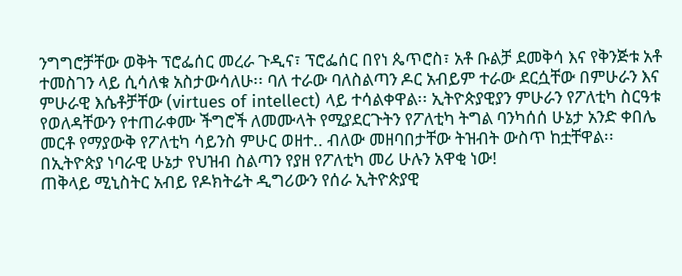ንግግሮቻቸው ወቅት ፕሮፌሰር መረራ ጉዲና፣ ፕሮፌሰር በየነ ጴጥሮስ፣ አቶ ቡልቻ ደመቅሳ እና የቅንጅቱ አቶ ተመስገን ላይ ሲሳለቁ አስታውሳለሁ፡፡ ባለ ተራው ባለስልጣን ዶር አብይም ተራው ደርሷቸው በምሁራን እና ምሁራዊ እሴቶቻቸው (virtues of intellect) ላይ ተሳልቀዋል፡፡ ኢትዮጵያዊያን ምሁራን የፖለቲካ ስርዓቱ የወለዳቸውን የተጠራቀሙ ችግሮች ለመሙላት የሚያደርጉትን የፖለቲካ ትግል ባንካሰሰ ሁኔታ አንድ ቀበሌ መርቶ የማያውቅ የፖለቲካ ሳይንስ ምሁር ወዘተ.. ብለው መዘባበታቸው ትዝብት ውስጥ ከቷቸዋል፡፡
በኢትዮጵያ ነባራዊ ሁኔታ የህዝብ ስልጣን የያዘ የፖለቲካ መሪ ሁሉን አዋቂ ነው!
ጠቅላይ ሚኒስትር አብይ የዶክትሬት ዲግሪውን የሰራ ኢትዮጵያዊ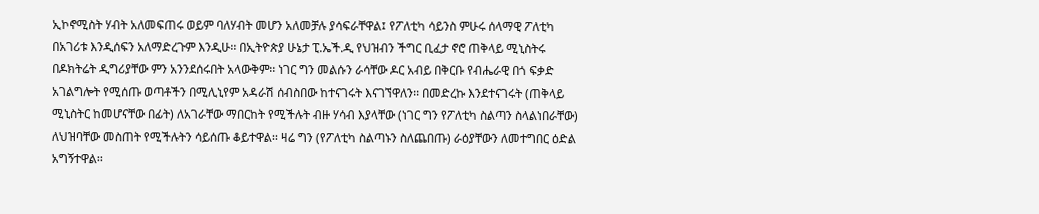ኢኮኖሚስት ሃብት አለመፍጠሩ ወይም ባለሃብት መሆን አለመቻሉ ያሳፍራቸዋል፤ የፖለቲካ ሳይንስ ምሁሩ ሰላማዊ ፖለቲካ በአገሪቱ እንዲሰፍን አለማድረጉም እንዲሁ፡፡ በኢትዮጵያ ሁኔታ ፒ.ኤች.ዲ የህዝብን ችግር ቢፈታ ኖሮ ጠቅላይ ሚኒስትሩ በዶክትሬት ዲግሪያቸው ምን አንንደሰሩበት አላውቅም፡፡ ነገር ግን መልሱን ራሳቸው ዶር አብይ በቅርቡ የብሔራዊ በጎ ፍቃድ አገልግሎት የሚሰጡ ወጣቶችን በሚሊኒየም አዳራሽ ሰብስበው ከተናገሩት እናገኘዋለን፡፡ በመድረኩ እንደተናገሩት (ጠቅላይ ሚኒስትር ከመሆናቸው በፊት) ለአገራቸው ማበርከት የሚችሉት ብዙ ሃሳብ እያላቸው (ነገር ግን የፖለቲካ ስልጣን ስላልነበራቸው) ለህዝባቸው መስጠት የሚችሉትን ሳይሰጡ ቆይተዋል፡፡ ዛሬ ግን (የፖለቲካ ስልጣኑን ስለጨበጡ) ራዕያቸውን ለመተግበር ዕድል አግኝተዋል፡፡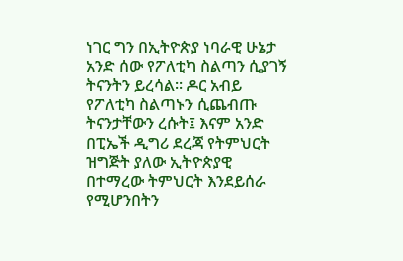ነገር ግን በኢትዮጵያ ነባራዊ ሁኔታ አንድ ሰው የፖለቲካ ስልጣን ሲያገኝ ትናንትን ይረሳል፡፡ ዶር አብይ የፖለቲካ ስልጣኑን ሲጨብጡ ትናንታቸውን ረሱት፤ እናም አንድ በፒኤች ዲግሪ ደረጃ የትምህርት ዝግጅት ያለው ኢትዮጵያዊ በተማረው ትምህርት እንደይሰራ የሚሆንበትን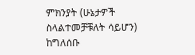ምክንያት (ሁኔታዎች ስላልተመቻቹለት ሳይሆን) ከግለሰቡ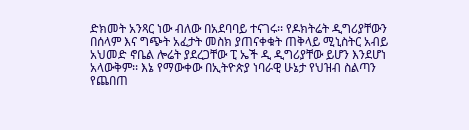ድክመት አንጻር ነው ብለው በአደባባይ ተናገሩ፡፡ የዶክትሬት ዲግሪያቸውን በሰላም እና ግጭት አፈታት መስክ ያጠናቀቁት ጠቅላይ ሚኒስትር አብይ አህመድ ኖቤል ሎሬት ያደረጋቸው ፒ ኤች ዲ ዲግሪያቸው ይሆን እንደሆነ አላውቅም፡፡ እኔ የማውቀው በኢትዮጵያ ነባራዊ ሁኔታ የህዝብ ስልጣን የጨበጠ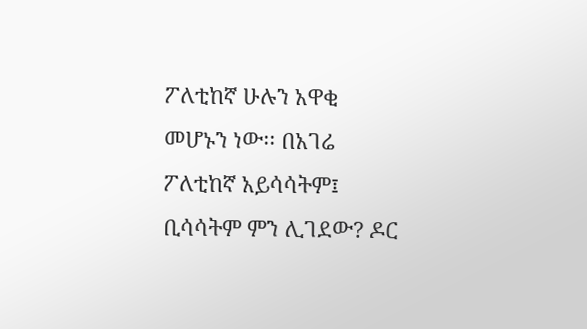ፖለቲከኛ ሁሉን አዋቂ መሆኑን ነው፡፡ በአገሬ ፖለቲከኛ አይሳሳትም፤ ቢሳሳትም ምን ሊገደው? ዶር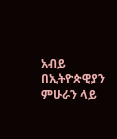አብይ በኢትዮጵዊያን ምሁራን ላይ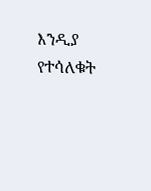እንዲያ የተሳለቁት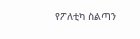የፖለቲካ ስልጣን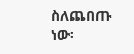ስለጨበጡ ነው፡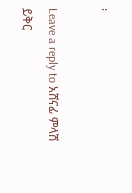፡

Leave a reply to አሸናፊ ምላሽ ይቅር